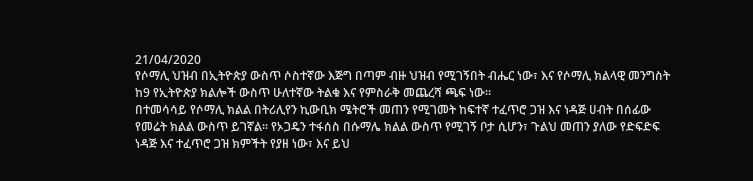21/04/2020
የሶማሊ ህዝብ በኢትዮጵያ ውስጥ ሶስተኛው እጅግ በጣም ብዙ ህዝብ የሚገኝበት ብሔር ነው፣ እና የሶማሊ ክልላዊ መንግስት ከ9 የኢትዮጵያ ክልሎች ውስጥ ሁለተኛው ትልቁ እና የምስራቅ መጨረሻ ጫፍ ነው፡፡
በተመሳሳይ የሶማሊ ክልል በትሪሊየን ኪውቢክ ሜትሮች መጠን የሚገመት ከፍተኛ ተፈጥሮ ጋዝ እና ነዳጅ ሀብት በሰፊው የመሬት ክልል ውስጥ ይገኛል፡፡ የኦጋዴን ተፋሰስ በሱማሌ ክልል ውስጥ የሚገኝ ቦታ ሲሆን፣ ጉልህ መጠን ያለው የድፍድፍ ነዳጅ እና ተፈጥሮ ጋዝ ክምችት የያዘ ነው፣ እና ይህ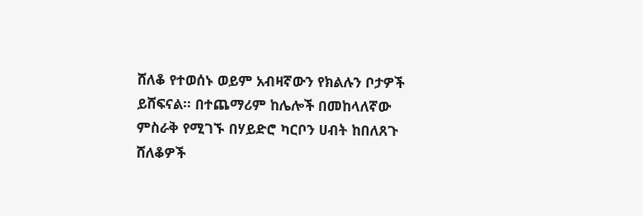ሸለቆ የተወሰኑ ወይም አብዛኛውን የክልሉን ቦታዎች ይሸፍናል፡፡ በተጨማሪም ከሌሎች በመከላለኛው ምስራቅ የሚገኙ በሃይድሮ ካርቦን ሀብት ከበለጸጉ ሸለቆዎች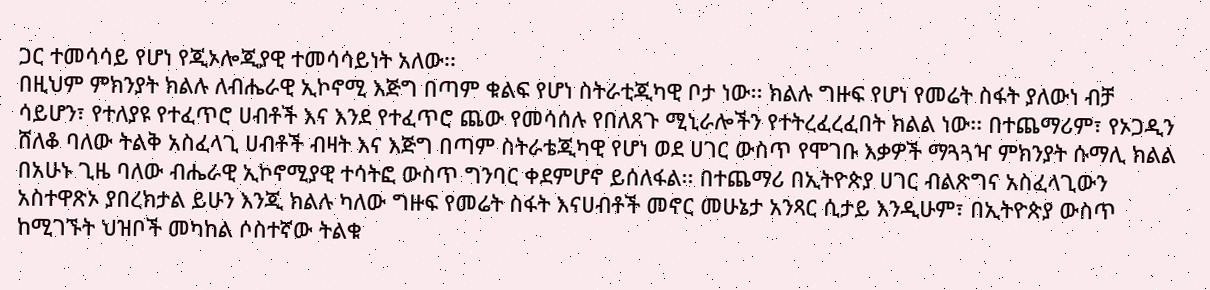ጋር ተመሳሳይ የሆነ የጂኦሎጂያዊ ተመሳሳይነት አለው፡፡
በዚህም ምክንያት ክልሉ ለብሔራዊ ኢኮኖሚ እጅግ በጣም ቁልፍ የሆነ ስትራቲጂካዊ ቦታ ነው፡፡ ክልሉ ግዙፍ የሆነ የመሬት ስፋት ያለውነ ብቻ ሳይሆን፣ የተለያዩ የተፈጥሮ ሀብቶች እና እንደ የተፈጥሮ ጨው የመሳሰሉ የበለጸጉ ሚኒራሎችን የተትረፈረፈበት ክልል ነው፡፡ በተጨማሪም፣ የኦጋዲን ሸለቆ ባለው ትልቅ አስፈላጊ ሀብቶች ብዛት እና እጅግ በጣም ስትራቴጂካዊ የሆነ ወደ ሀገር ውስጥ የሞገቡ እቃዎች ማጓጓዣ ምክንያት ሱማሊ ክልል በአሁኑ ጊዜ ባለው ብሔራዊ ኢኮኖሚያዊ ተሳትፎ ውስጥ ግንባር ቀደምሆኖ ይሰለፋል፡፡ በተጨማሪ በኢትዮጵያ ሀገር ብልጽግና አስፈላጊውን አስተዋጽኦ ያበረክታል ይሁን እንጂ ክልሉ ካለው ግዙፍ የመሬት ስፋት እናሀብቶች መኖር መሁኔታ አንጻር ሲታይ እንዲሁም፣ በኢትዮጵያ ውስጥ ከሚገኙት ህዝቦች መካከል ሶስተኛው ትልቁ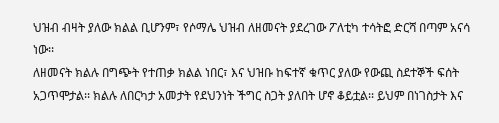ህዝብ ብዛት ያለው ክልል ቢሆንም፣ የሶማሌ ህዝብ ለዘመናት ያደረገው ፖለቲካ ተሳትፎ ድርሻ በጣም አናሳ ነው፡፡
ለዘመናት ክልሉ በግጭት የተጠቃ ክልል ነበር፣ እና ህዝቡ ከፍተኛ ቁጥር ያለው የውጪ ስደተኞች ፍሰት አጋጥሞታል፡፡ ክልሉ ለበርካታ አመታት የደህንነት ችግር ስጋት ያለበት ሆኖ ቆይቷል፡፡ ይህም በነገስታት እና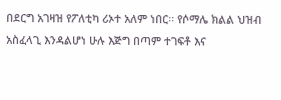በደርግ አገዛዝ የፖለቲካ ሪኦተ አለም ነበር፡፡ የሶማሌ ክልል ህዝብ አስፈላጊ እንዳልሆነ ሁሉ እጅግ በጣም ተገፍቶ እና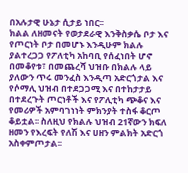በአሉታዊ ሁኔታ ሲታይ ነበር፡፡
ክልል ለዘመናት የወታደራዊ እንቅስቃሴ ቦታ እና የጦርነት ቦታ በመሆኑ እንዲሁም ክልሉ ያልተረጋጋ የፖለቲካ አከባቢ የሰፈነበት ሆኖ በመቆየቱ፣ በመጨረሻ ህዝቡ በክልሉ ላይ ያለውን ጥሩ መንፈስ እንዲጣ አድርጎታል እና የሶማሊ ህዝብ በተደጋጋሚ እና በተከታታይ በተደረጉት ጦርነቶች እና የፖሊቲካ ጭቆና እና የመሪዎች አምባገነነት ምክንያት ተስፋ ቆርጦ ቆይቷል፡፡ ስለዚህ የክልሉ ህዝብ 21ኛውን ክፍለ ዘመን የእረፍት የለሽ እና ሀዘን ምልክት አድርጎ አስቀምጦታል፡፡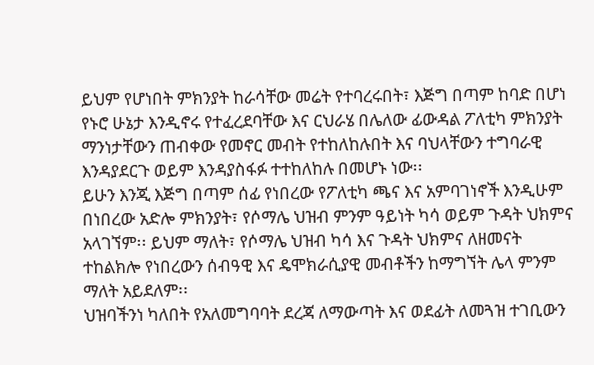ይህም የሆነበት ምክንያት ከራሳቸው መሬት የተባረሩበት፣ እጅግ በጣም ከባድ በሆነ የኑሮ ሁኔታ እንዲኖሩ የተፈረደባቸው እና ርህራሄ በሌለው ፊውዳል ፖለቲካ ምክንያት ማንነታቸውን ጠብቀው የመኖር መብት የተከለከሉበት እና ባህላቸውን ተግባራዊ እንዳያደርጉ ወይም እንዳያስፋፉ ተተከለከሉ በመሆኑ ነው፡፡
ይሁን እንጂ እጅግ በጣም ሰፊ የነበረው የፖለቲካ ጫና እና አምባገነኖች እንዲሁም በነበረው አድሎ ምክንያት፣ የሶማሌ ህዝብ ምንም ዓይነት ካሳ ወይም ጉዳት ህክምና አላገኘም፡፡ ይህም ማለት፣ የሶማሌ ህዝብ ካሳ እና ጉዳት ህክምና ለዘመናት ተከልክሎ የነበረውን ሰብዓዊ እና ዴሞክራሲያዊ መብቶችን ከማግኘት ሌላ ምንም ማለት አይደለም፡፡
ህዝባችንነ ካለበት የአለመግባባት ደረጃ ለማውጣት እና ወደፊት ለመጓዝ ተገቢውን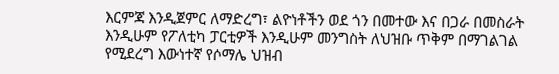እርምጃ እንዲጀምር ለማድረግ፣ ልዮነቶችን ወደ ጎን በመተው እና በጋራ በመስራት እንዲሁም የፖለቲካ ፓርቲዎች እንዲሁም መንግስት ለህዝቡ ጥቅም በማገልገል የሚደረግ እውነተኛ የሶማሌ ህዝብ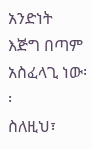አንድነት እጅግ በጣም አስፈላጊ ነው፡፡
ስለዚህ፣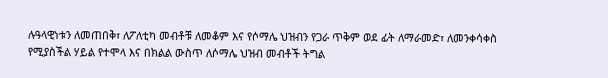ሉዓላዊነቱን ለመጠበቅ፣ ለፖለቲካ መብቶቹ ለመቆም እና የሶማሌ ህዝብን የጋራ ጥቅም ወደ ፊት ለማራመድ፣ ለመንቀሳቀስ የሚያስችል ሃይል የተሞላ እና በክልል ውስጥ ለሶማሌ ህዝብ መብቶች ትግል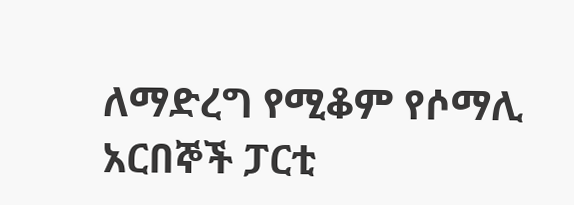ለማድረግ የሚቆም የሶማሊ አርበኞች ፓርቲ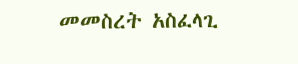መመስረት አስፈላጊ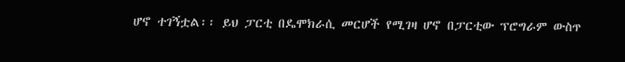ሆኖ ተገኝቷል፡፡ ይህ ፓርቲ በዴሞክራሲ መርሆች የሚገዛ ሆኖ በፓርቲው ፕሮግራም ውስጥ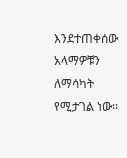እንደተጠቀሰው አላማዎቹን ለማሳካት የሚታገል ነው፡፡